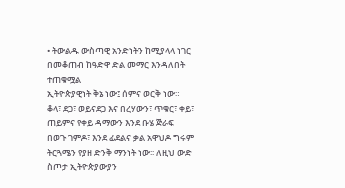• ትውልዱ ውስጣዊ አንድነትን ከሚያላላ ነገር በመቆጠብ ከዓድዋ ድል መማር እንዳለበት ተጠቁሟል
ኢትዮጵያዊነት ቅኔ ነው፤ ሰምና ወርቅ ነው። ቆላ፣ ደጋ፣ ወይናደጋ እና በረሃውን፣ ጥቁር፣ ቀይ፣ ጠይምና የቀይ ዳማውን እንደ ቡሄ ጅራፍ በወጉ ገምዶ፣ እንደ ፊደልና ቃል አዋህዶ ግሩም ትርጓሜን የያዘ ድንቅ ማንነት ነው፡፡ ለዚህ ውድ ስጦታ ኢትዮጵያውያን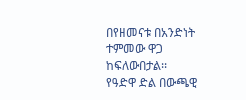በየዘመናቱ በአንድነት ተምመው ዋጋ ከፍለውበታል፡፡
የዓድዋ ድል በውጫዊ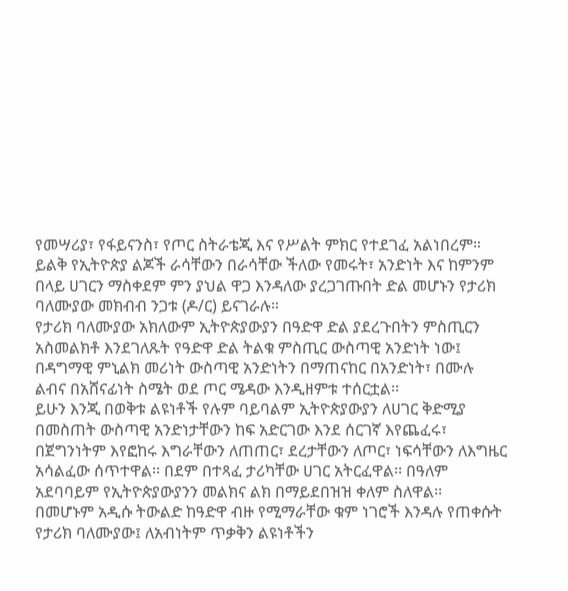የመሣሪያ፣ የፋይናንስ፣ የጦር ስትራቴጂ እና የሥልት ምክር የተደገፈ አልነበረም። ይልቅ የኢትዮጵያ ልጆች ራሳቸውን በራሳቸው ችለው የመሩት፣ አንድነት እና ከምንም በላይ ሀገርን ማስቀደም ምን ያህል ዋጋ እንዳለው ያረጋገጡበት ድል መሆኑን የታሪክ ባለሙያው መክብብ ንጋቱ (ዶ/ር) ይናገራሉ።
የታሪክ ባለሙያው አክለውም ኢትዮጵያውያን በዓድዋ ድል ያደረጉበትን ምስጢርን አስመልክቶ እንደገለጹት የዓድዋ ድል ትልቁ ምስጢር ውስጣዊ አንድነት ነው፤ በዳግማዊ ምኒልክ መሪነት ውስጣዊ አንድነትን በማጠናከር በአንድነት፣ በሙሉ ልብና በአሸናፊነት ስሜት ወደ ጦር ሜዳው እንዲዘምቱ ተሰርቷል፡፡
ይሁን እንጂ በወቅቱ ልዩነቶች የሉም ባይባልም ኢትዮጵያውያን ለሀገር ቅድሚያ በመስጠት ውስጣዊ አንድነታቸውን ከፍ አድርገው እንደ ሰርገኛ እየጨፈሩ፣ በጀግንነትም እየፎከሩ እግራቸውን ለጠጠር፣ ደረታቸውን ለጦር፣ ነፍሳቸውን ለእግዜር አሳልፈው ሰጥተዋል፡፡ በደም በተጻፈ ታሪካቸው ሀገር አትርፈዋል፡፡ በዓለም አደባባይም የኢትዮጵያውያንን መልክና ልክ በማይደበዝዝ ቀለም ስለዋል፡፡
በመሆኑም አዲሱ ትውልድ ከዓድዋ ብዙ የሚማራቸው ቁም ነገሮች እንዳሉ የጠቀሱት የታሪክ ባለሙያው፤ ለአብነትም ጥቃቅን ልዩነቶችን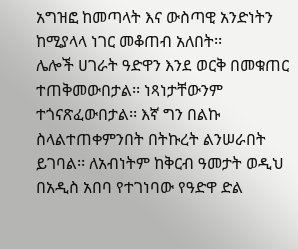አግዝፎ ከመጣላት እና ውስጣዊ አንድነትን ከሚያላላ ነገር መቆጠብ አለበት፡፡
ሌሎች ሀገራት ዓድዋን እንደ ወርቅ በመቁጠር ተጠቅመውበታል፡፡ ነጻነታቸውንም ተጎናጽፈውበታል፡፡ እኛ ግን በልኩ ስላልተጠቀምንበት በትኩረት ልንሠራበት ይገባል፡፡ ለአብነትም ከቅርብ ዓመታት ወዲህ በአዲስ አበባ የተገነባው የዓድዋ ድል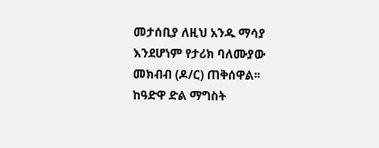መታሰቢያ ለዚህ አንዱ ማሳያ እንደሆነም የታሪክ ባለሙያው መክብብ (ዶ/ር) ጠቅሰዋል፡፡
ከዓድዋ ድል ማግስት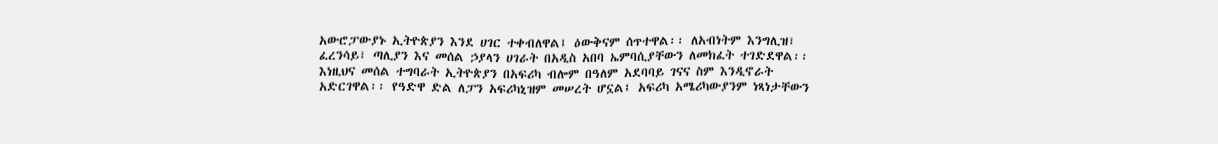አውሮፓውያኑ ኢትዮጵያን እንደ ሀገር ተቀብለዋል፤ ዕውቅናም ሰጥተዋል፡፡ ለአብነትም እንግሊዝ፣ ፈረንሳይ፣ ጣሊያን እና መሰል ኃያላን ሀገራት በአዲስ አበባ ኤምባሲያቸውን ለመክፈት ተገድደዋል፡፡
እነዚህና መሰል ተግባራት ኢትዮጵያን በአፍሪካ ብሎም በዓለም አደባባይ ገናና ስም እንዲኖራት አድርገዋል፡፡ የዓድዋ ድል ለፓን አፍሪካኒዝም መሠረት ሆኗል፤ አፍሪካ አሜሪካውያንም ነጻነታቸውን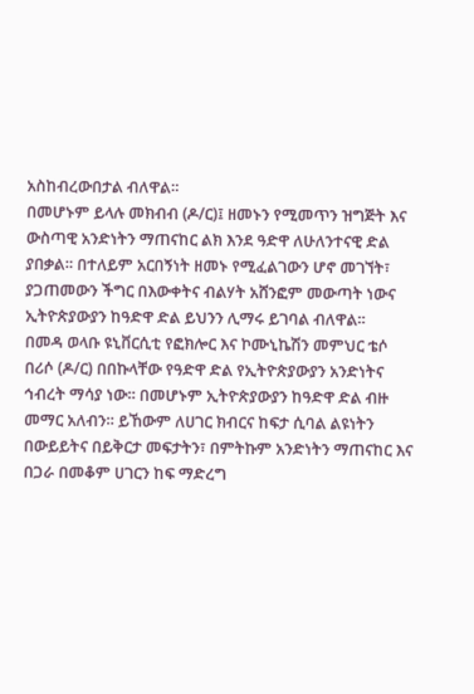አስከብረውበታል ብለዋል፡፡
በመሆኑም ይላሉ መክብብ (ዶ/ር)፤ ዘመኑን የሚመጥን ዝግጅት እና ውስጣዊ አንድነትን ማጠናከር ልክ እንደ ዓድዋ ለሁለንተናዊ ድል ያበቃል፡፡ በተለይም አርበኝነት ዘመኑ የሚፈልገውን ሆኖ መገኘት፣ ያጋጠመውን ችግር በእውቀትና ብልሃት አሸንፎም መውጣት ነውና ኢትዮጵያውያን ከዓድዋ ድል ይህንን ሊማሩ ይገባል ብለዋል፡፡
በመዳ ወላቡ ዩኒቨርሲቲ የፎክሎር እና ኮሙኒኬሽን መምህር ቴሶ በሪሶ (ዶ/ር) በበኩላቸው የዓድዋ ድል የኢትዮጵያውያን አንድነትና ኅብረት ማሳያ ነው፡፡ በመሆኑም ኢትዮጵያውያን ከዓድዋ ድል ብዙ መማር አለብን። ይኸውም ለሀገር ክብርና ከፍታ ሲባል ልዩነትን በውይይትና በይቅርታ መፍታትን፣ በምትኩም አንድነትን ማጠናከር እና በጋራ በመቆም ሀገርን ከፍ ማድረግ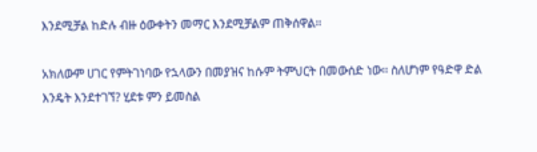እንደሚቻል ከድሉ ብዙ ዕውቀትን መማር እንደሚቻልም ጠቅሰዋል፡፡

አክለውም ሀገር የምትገነባው የኋላውን በመያዝና ከሱም ትምህርት በመውሰድ ነው፡፡ ስለሆነም የዓድዋ ድል እንዴት እንደተገኘ? ሂደቱ ምን ይመስል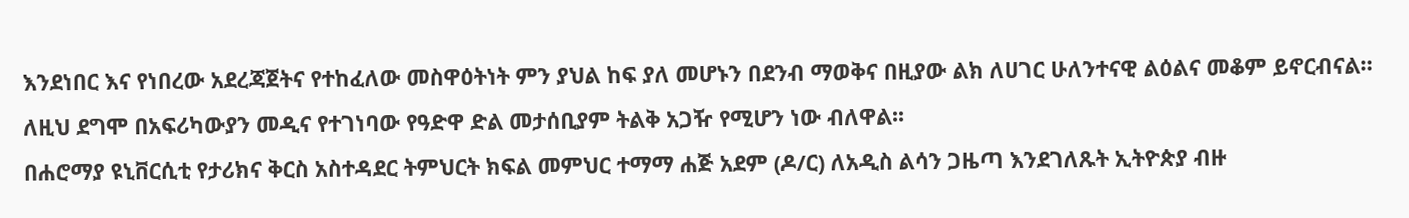እንደነበር እና የነበረው አደረጃጀትና የተከፈለው መስዋዕትነት ምን ያህል ከፍ ያለ መሆኑን በደንብ ማወቅና በዚያው ልክ ለሀገር ሁለንተናዊ ልዕልና መቆም ይኖርብናል። ለዚህ ደግሞ በአፍሪካውያን መዲና የተገነባው የዓድዋ ድል መታሰቢያም ትልቅ አጋዥ የሚሆን ነው ብለዋል፡፡
በሐሮማያ ዩኒቨርሲቲ የታሪክና ቅርስ አስተዳደር ትምህርት ክፍል መምህር ተማማ ሐጅ አደም (ዶ/ር) ለአዲስ ልሳን ጋዜጣ እንደገለጹት ኢትዮጵያ ብዙ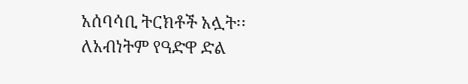አሰባሳቢ ትርክቶች አሏት፡፡ ለአብነትም የዓድዋ ድል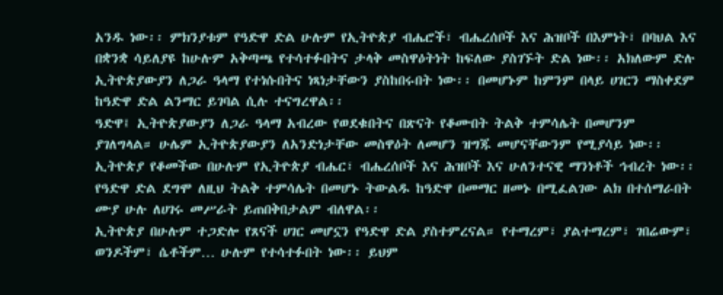አንዱ ነው፡፡ ምክንያቱም የዓድዋ ድል ሁሉም የኢትዮጵያ ብሔሮች፣ ብሔረሰቦች እና ሕዝቦች በእምነት፣ በባህል እና በቋንቋ ሳይለያዩ ከሁሉም አቅጣጫ የተሳተፉበትና ታላቅ መስዋዕትነት ከፍለው ያስገኙት ድል ነው፡፡ አክለውም ድሉ ኢትዮጵያውያን ለጋራ ዓላማ የተነሱበትና ነጻነታቸውን ያስከበሩበት ነው፡፡ በመሆኑም ከምንም በላይ ሀገርን ማስቀደም ከዓድዋ ድል ልንማር ይገባል ሲሉ ተናግረዋል፡፡
ዓድዋ፤ ኢትዮጵያውያን ለጋራ ዓላማ አብረው የወደቁበትና በጽናት የቆሙበት ትልቅ ተምሳሌት በመሆንም ያገለግላል። ሁሌም ኢትዮጵያውያን ለአንድነታቸው መስዋዕት ለመሆን ዝግጁ መሆናቸውንም የሚያሳይ ነው፡፡ ኢትዮጵያ የቆመችው በሁሉም የኢትዮጵያ ብሔር፣ ብሔረሰቦች እና ሕዝቦች እና ሁለንተናዊ ማንነቶች ኅብረት ነው፡፡ የዓድዋ ድል ደግሞ ለዚህ ትልቅ ተምሳሌት በመሆኑ ትውልዱ ከዓድዋ በመማር ዘመኑ በሚፈልገው ልክ በተሰማራበት ሙያ ሁሉ ለሀገሩ መሥራት ይጠበቅበታልም ብለዋል፡፡
ኢትዮጵያ በሁሉም ተጋድሎ የጸናች ሀገር መሆኗን የዓድዋ ድል ያስተምረናል። የተማረም፣ ያልተማረም፣ ገበሬውም፣ ወንዶችም፣ ሴቶችም… ሁሉም የተሳተፉበት ነው፡፡ ይህም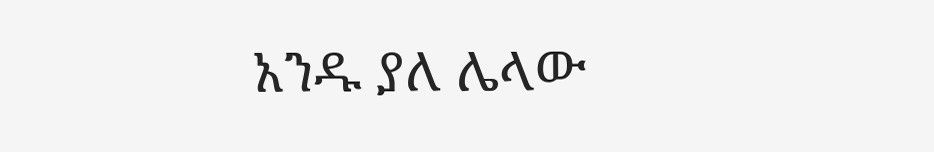አንዱ ያለ ሌላው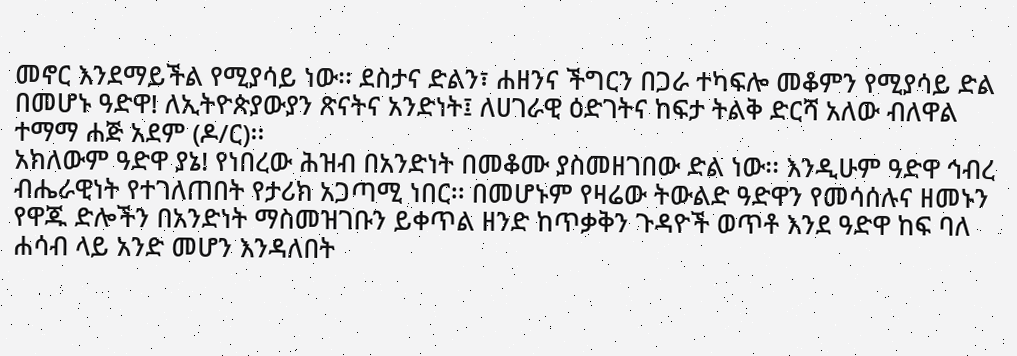መኖር እንደማይችል የሚያሳይ ነው፡፡ ደስታና ድልን፣ ሐዘንና ችግርን በጋራ ተካፍሎ መቆምን የሚያሳይ ድል በመሆኑ ዓድዋ! ለኢትዮጵያውያን ጽናትና አንድነት፤ ለሀገራዊ ዕድገትና ከፍታ ትልቅ ድርሻ አለው ብለዋል ተማማ ሐጅ አደም (ዶ/ር)፡፡
አክለውም ዓድዋ ያኔ! የነበረው ሕዝብ በአንድነት በመቆሙ ያስመዘገበው ድል ነው፡፡ እንዲሁም ዓድዋ ኅብረ ብሔራዊነት የተገለጠበት የታሪክ አጋጣሚ ነበር፡፡ በመሆኑም የዛሬው ትውልድ ዓድዋን የመሳሰሉና ዘመኑን የዋጁ ድሎችን በአንድነት ማስመዝገቡን ይቀጥል ዘንድ ከጥቃቅን ጉዳዮች ወጥቶ እንደ ዓድዋ ከፍ ባለ ሐሳብ ላይ አንድ መሆን እንዳለበት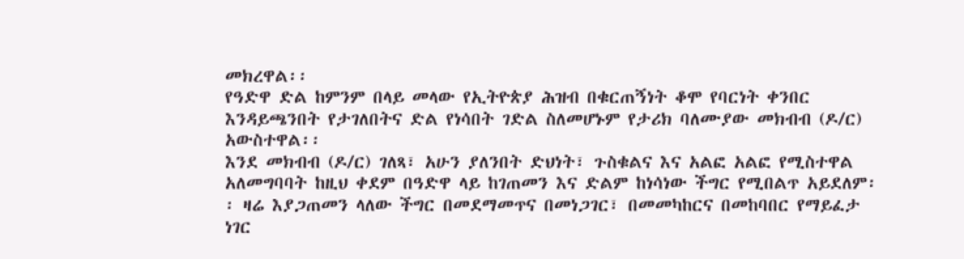መክረዋል፡፡
የዓድዋ ድል ከምንም በላይ መላው የኢትዮጵያ ሕዝብ በቁርጠኝነት ቆሞ የባርነት ቀንበር እንዳይጫንበት የታገለበትና ድል የነሳበት ገድል ስለመሆኑም የታሪክ ባለሙያው መክብብ (ዶ/ር) አውስተዋል፡፡
እንደ መክብብ (ዶ/ር) ገለጻ፣ አሁን ያለንበት ድህነት፣ ጉስቁልና እና አልፎ አልፎ የሚስተዋል አለመግባባት ከዚህ ቀደም በዓድዋ ላይ ከገጠመን እና ድልም ከነሳነው ችግር የሚበልጥ አይደለም፡፡ ዛሬ እያጋጠመን ላለው ችግር በመደማመጥና በመነጋገር፣ በመመካከርና በመከባበር የማይፈታ ነገር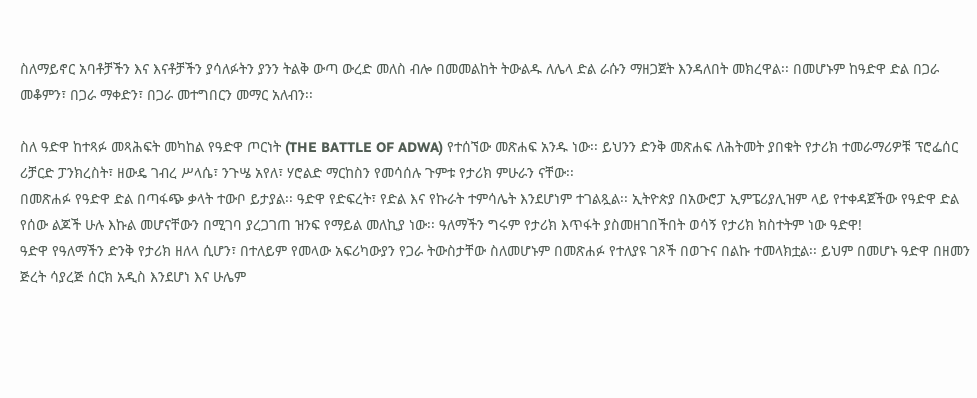ስለማይኖር አባቶቻችን እና እናቶቻችን ያሳለፉትን ያንን ትልቅ ውጣ ውረድ መለስ ብሎ በመመልከት ትውልዱ ለሌላ ድል ራሱን ማዘጋጀት እንዳለበት መክረዋል፡፡ በመሆኑም ከዓድዋ ድል በጋራ መቆምን፣ በጋራ ማቀድን፣ በጋራ መተግበርን መማር አለብን፡፡

ስለ ዓድዋ ከተጻፉ መጻሕፍት መካከል የዓድዋ ጦርነት (THE BATTLE OF ADWA) የተሰኘው መጽሐፍ አንዱ ነው፡፡ ይህንን ድንቅ መጽሐፍ ለሕትመት ያበቁት የታሪክ ተመራማሪዎቹ ፕሮፌሰር ሪቻርድ ፓንክረስት፣ ዘውዴ ገብረ ሥላሴ፣ ንጉሤ አየለ፣ ሃሮልድ ማርከስን የመሳሰሉ ጉምቱ የታሪክ ምሁራን ናቸው፡፡
በመጽሐፉ የዓድዋ ድል በጣፋጭ ቃላት ተውቦ ይታያል፡፡ ዓድዋ የድፍረት፣ የድል እና የኩራት ተምሳሌት እንደሆነም ተገልጿል፡፡ ኢትዮጵያ በአውሮፓ ኢምፔሪያሊዝም ላይ የተቀዳጀችው የዓድዋ ድል የሰው ልጆች ሁሉ እኩል መሆናቸውን በሚገባ ያረጋገጠ ዝንፍ የማይል መለኪያ ነው፡፡ ዓለማችን ግሩም የታሪክ እጥፋት ያስመዘገበችበት ወሳኝ የታሪክ ክስተትም ነው ዓድዋ!
ዓድዋ የዓለማችን ድንቅ የታሪክ ዘለላ ሲሆን፣ በተለይም የመላው አፍሪካውያን የጋራ ትውስታቸው ስለመሆኑም በመጽሐፉ የተለያዩ ገጾች በወጉና በልኩ ተመላክቷል፡፡ ይህም በመሆኑ ዓድዋ በዘመን ጅረት ሳያረጅ ሰርክ አዲስ እንደሆነ እና ሁሌም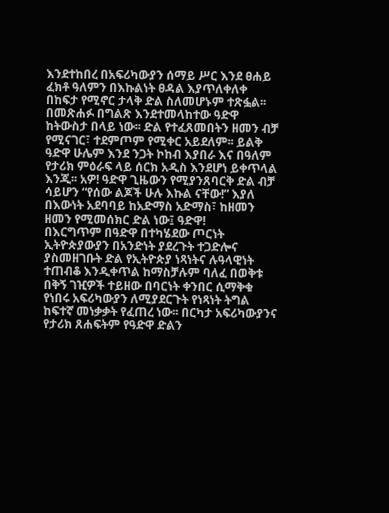እንደተከበረ በአፍሪካውያን ሰማይ ሥር እንደ ፀሐይ ፈክቶ ዓለምን በእኩልነት ፀዳል እያጥለቀለቀ በከፍታ የሚኖር ታላቅ ድል ስለመሆኑም ተጽፏል፡፡
በመጽሐፉ በግልጽ እንደተመላከተው ዓድዋ ከትውስታ በላይ ነው፡፡ ድል የተፈጸመበትን ዘመን ብቻ የሚናገር፣ ተደምጦም የሚቀር አይደለም፡፡ ይልቅ ዓድዋ ሁሌም እንደ ንጋት ኮከብ እያበራ እና በዓለም የታሪክ ምዕራፍ ላይ ሰርክ አዲስ እንደሆነ ይቀጥላል እንጂ፡፡ አዎ! ዓድዋ ጊዜውን የሚያንጸባርቅ ድል ብቻ ሳይሆን “የሰው ልጆች ሁሉ እኩል ናቸው!” እያለ በእውነት አደባባይ ከአድማስ አድማስ፣ ከዘመን ዘመን የሚመሰክር ድል ነው፤ ዓድዋ!
በእርግጥም በዓድዋ በተካሄደው ጦርነት ኢትዮጵያውያን በአንድነት ያደረጉት ተጋድሎና ያስመዘገቡት ድል የኢትዮጵያ ነጻነትና ሉዓላዊነት ተጠብቆ እንዲቀጥል ከማስቻሉም ባለፈ በወቅቱ በቅኝ ገዢዎች ተይዘው በባርነት ቀንበር ሲማቅቁ የነበሩ አፍሪካውያን ለሚያደርጉት የነጻነት ትግል ከፍተኛ መነቃቃት የፈጠረ ነው፡፡ በርካታ አፍሪካውያንና የታሪክ ጸሐፍትም የዓድዋ ድልን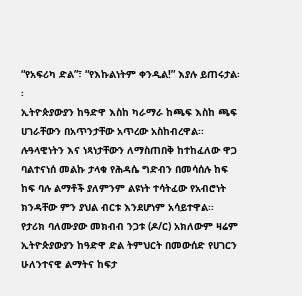“የአፍሪካ ድል”፣ “የእኩልነትም ቀንዲል!” እያሉ ይጠሩታል፡፡
ኢትዮጵያውያን ከዓድዋ እስከ ካራማራ ከጫፍ እስከ ጫፍ ሀገራቸውን በአጥንታቸው አጥረው አስከብረዋል፡፡ ሉዓላዊነትን እና ነጻነታቸውን ለማስጠበቅ ከተከፈለው ዋጋ ባልተናነሰ መልኩ ታላቁ የሕዳሴ ግድብን በመሳሰሉ ከፍ ከፍ ባሉ ልማቶች ያለምንም ልዩነት ተሳትፈው የአብሮነት ክንዳቸው ምን ያህል ብርቱ እንደሆነም አሳይተዋል፡፡
የታሪክ ባለሙያው መክብብ ንጋቱ (ዶ/ር) አክለውም ዛሬም ኢትዮጵያውያን ከዓድዋ ድል ትምህርት በመውሰድ የሀገርን ሁለንተናዊ ልማትና ከፍታ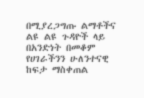በሚያረጋግጡ ልማቶችና ልዩ ልዩ ጉዳዮች ላይ በአንድነት በመቆም የሀገራችንን ሁለንተናዊ ከፍታ ማስቀጠል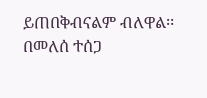ይጠበቅብናልም ብለዋል፡፡
በመለሰ ተሰጋ